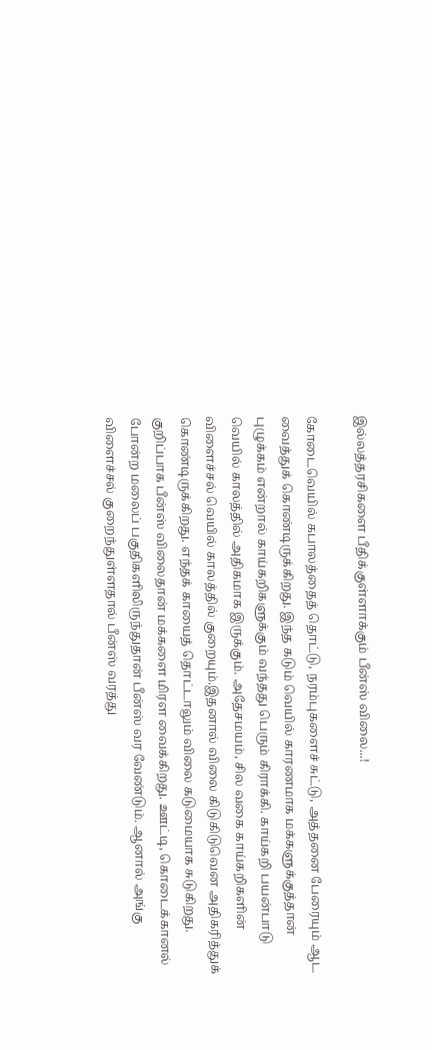இல்லத்தரசிகளை பீதிக்குள்ளாக்கும் பீன்ஸ் விலை...!

கோடைவெயில் கபாலத்தைத் தொட்டு, நரம்புகளைச் சுட்டு, அத்தனை பேரையும் ஆட வைத்துக் கொண்டிருக்கிறது. இந்த கடும் வெயில் காரணமாக மக்களுக்குத்தான் புழுக்கம் என்றால் காய்கறிகளுக்கும் வந்தது பெரும் கிராக்கி. காய்கறி பயன்பாடு வெயில் காலத்தில் அதிகமாக இருக்கும். அதேசமயம், சில வகை காய்கறிகளின் விளைச்சல் வெயில் காலத்தில் குறையும்.இதனால் விலை கிடுகிடுவென அதிகரித்துக் கொண்டிருக்கிறது. எந்தக் காயைத் தொட்டாலும் விலை கடுமையாக சுடுகிறது.
குறிப்பாக பீன்ஸ் விலைதான் மக்களை மிரள வைக்கிறது. ஊட்டி, கொடைக்கானல் போன்ற மலைப் பகுதிகளிலிருந்துதான் பீன்ஸ் வர வேண்டும். ஆனால் அங்கு விளைச்சல் குறைந்துள்ளதால் பீன்ஸ் வரத்து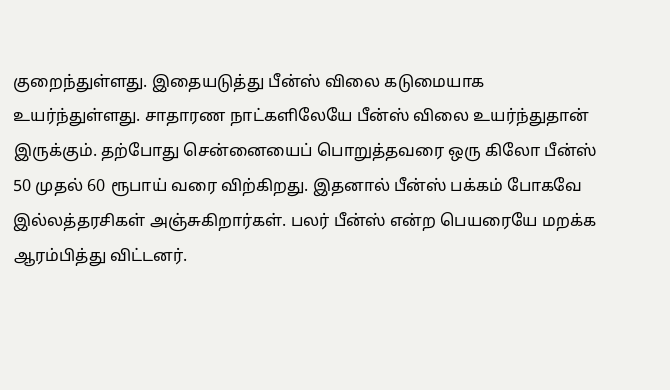குறைந்துள்ளது. இதையடுத்து பீன்ஸ் விலை கடுமையாக உயர்ந்துள்ளது. சாதாரண நாட்களிலேயே பீன்ஸ் விலை உயர்ந்துதான் இருக்கும். தற்போது சென்னையைப் பொறுத்தவரை ஒரு கிலோ பீன்ஸ் 50 முதல் 60 ரூபாய் வரை விற்கிறது. இதனால் பீன்ஸ் பக்கம் போகவே இல்லத்தரசிகள் அஞ்சுகிறார்கள். பலர் பீன்ஸ் என்ற பெயரையே மறக்க ஆரம்பித்து விட்டனர்.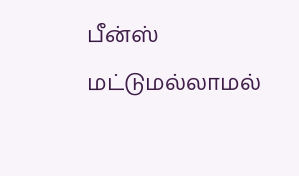பீன்ஸ் மட்டுமல்லாமல்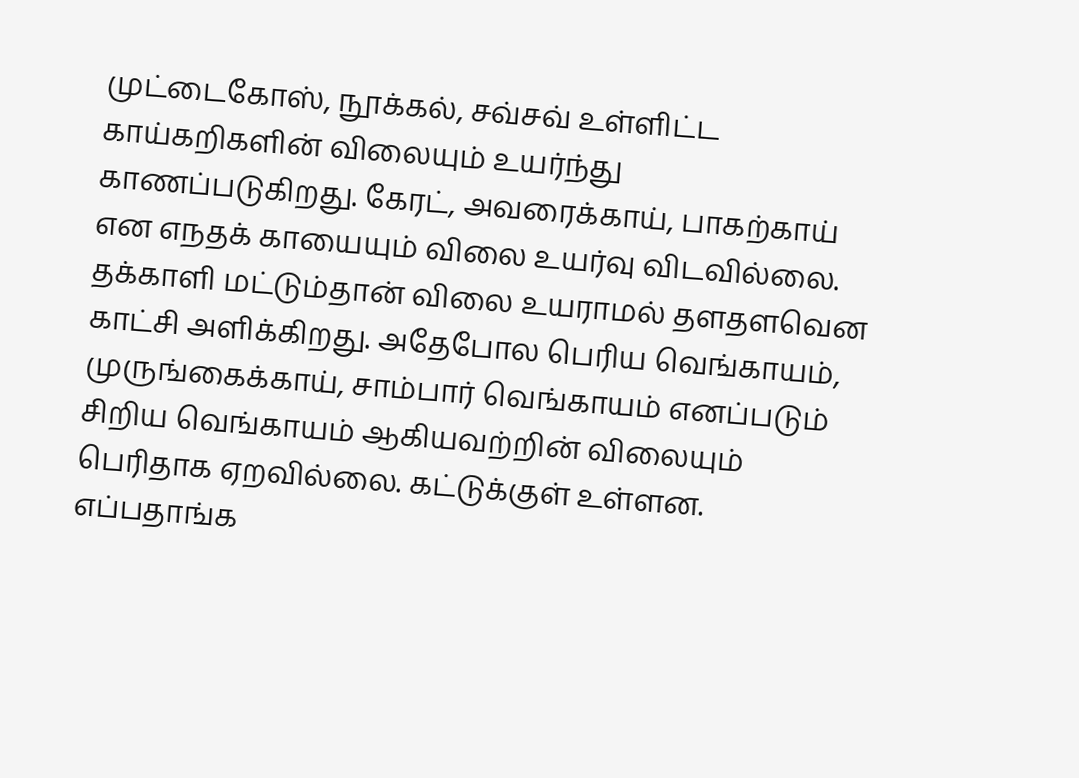முட்டைகோஸ், நூக்கல், சவ்சவ் உள்ளிட்ட காய்கறிகளின் விலையும் உயர்ந்து காணப்படுகிறது. கேரட், அவரைக்காய், பாகற்காய் என எநதக் காயையும் விலை உயர்வு விடவில்லை.
தக்காளி மட்டும்தான் விலை உயராமல் தளதளவென காட்சி அளிக்கிறது. அதேபோல பெரிய வெங்காயம், முருங்கைக்காய், சாம்பார் வெங்காயம் எனப்படும் சிறிய வெங்காயம் ஆகியவற்றின் விலையும் பெரிதாக ஏறவில்லை. கட்டுக்குள் உள்ளன.
எப்பதாங்க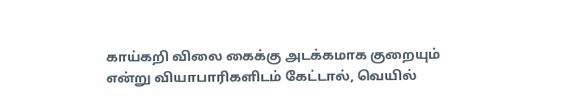காய்கறி விலை கைக்கு அடக்கமாக குறையும் என்று வியாபாரிகளிடம் கேட்டால், வெயில்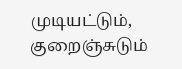முடியட்டும், குறைஞ்சுடும்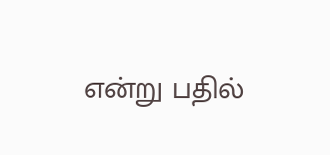என்று பதில்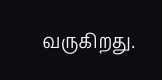வருகிறது.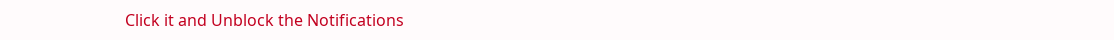Click it and Unblock the Notifications